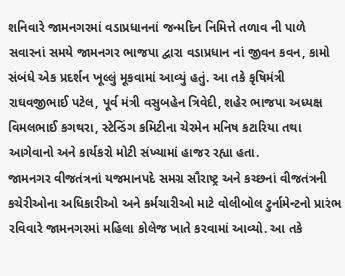શનિવારે જામનગરમાં વડાપ્રધાનનાં જન્મદિન નિમિત્તે તળાવ ની પાળે સવારનાં સમયે જામનગર ભાજપા દ્વારા વડાપ્રધાન નાં જીવન કવન, કામો સંબંધે એક પ્રદર્શન ખૂલ્લું મૂકવામાં આવ્યું હતું. આ તકે કૃષિમંત્રી રાઘવજીભાઈ પટેલ, પૂર્વ મંત્રી વસુબહેન ત્રિવેદી, શહેર ભાજપા અધ્યક્ષ વિમલભાઈ કગથરા, સ્ટેન્ડિંગ કમિટીના ચેરમેન મનિષ કટારિયા તથા આગેવાનો અને કાર્યકરો મોટી સંખ્યામાં હાજર રહ્યા હતા.
જામનગર વીજતંત્રનાં યજમાનપદે સમગ્ર સૌરાષ્ટ્ર અને કચ્છનાં વીજતંત્રની કચેરીઓના અધિકારીઓ અને કર્મચારીઓ માટે વોલીબોલ ટુર્નામેન્ટનો પ્રારંભ રવિવારે જામનગરમાં મહિલા કોલેજ ખાતે કરવામાં આવ્યો. આ તકે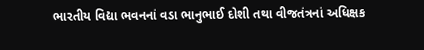ભારતીય વિદ્યા ભવનનાં વડા ભાનુભાઈ દોશી તથા વીજતંત્રનાં અધિક્ષક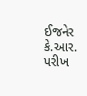ઈજનેર કે.આર. પરીખ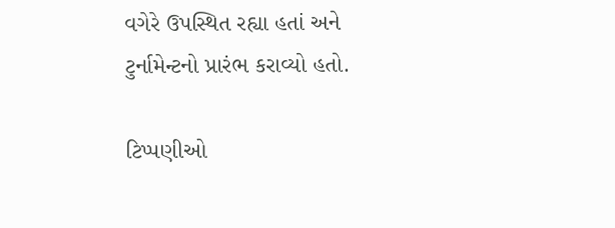વગેરે ઉપસ્થિત રહ્યા હતાં અને ટુર્નામેન્ટનો પ્રારંભ કરાવ્યો હતો.

ટિપ્પણીઓ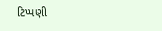ટિપ્પણી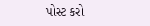પોસ્ટ કરો